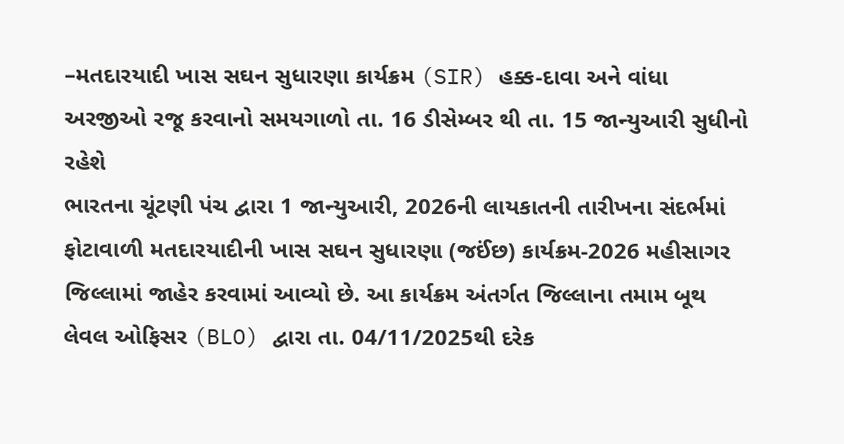–મતદારયાદી ખાસ સઘન સુધારણા કાર્યક્રમ (SIR) હક્ક-દાવા અને વાંધા અરજીઓ રજૂ કરવાનો સમયગાળો તા. 16 ડીસેમ્બર થી તા. 15 જાન્યુઆરી સુધીનો રહેશે
ભારતના ચૂંટણી પંચ દ્વારા 1 જાન્યુઆરી, 2026ની લાયકાતની તારીખના સંદર્ભમાં ફોટાવાળી મતદારયાદીની ખાસ સઘન સુધારણા (જઈંછ) કાર્યક્રમ-2026 મહીસાગર જિલ્લામાં જાહેર કરવામાં આવ્યો છે. આ કાર્યક્રમ અંતર્ગત જિલ્લાના તમામ બૂથ લેવલ ઓફિસર (BLO) દ્વારા તા. 04/11/2025થી દરેક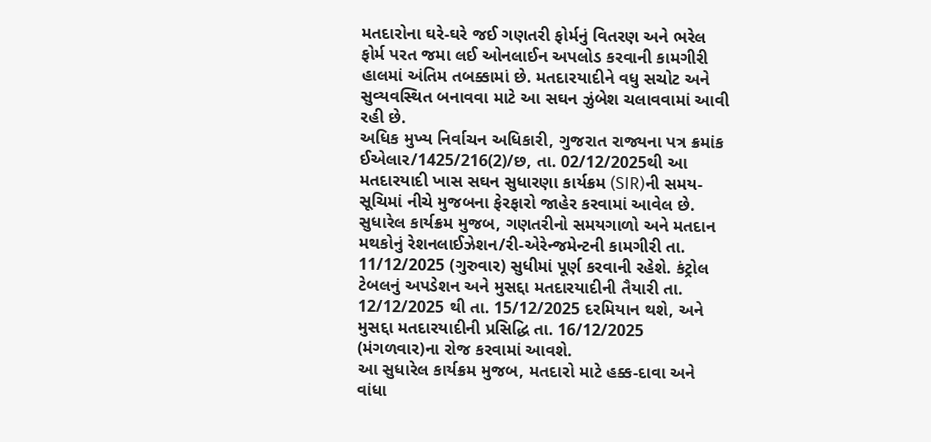મતદારોના ઘરે-ઘરે જઈ ગણતરી ફોર્મનું વિતરણ અને ભરેલ ફોર્મ પરત જમા લઈ ઓનલાઈન અપલોડ કરવાની કામગીરી હાલમાં અંતિમ તબક્કામાં છે. મતદારયાદીને વધુ સચોટ અને સુવ્યવસ્થિત બનાવવા માટે આ સઘન ઝુંબેશ ચલાવવામાં આવી રહી છે.
અધિક મુખ્ય નિર્વાચન અધિકારી, ગુજરાત રાજ્યના પત્ર ક્રમાંક ઈએલાર/1425/216(2)/છ, તા. 02/12/2025થી આ મતદારયાદી ખાસ સઘન સુધારણા કાર્યક્રમ (SIR)ની સમય-સૂચિમાં નીચે મુજબના ફેરફારો જાહેર કરવામાં આવેલ છે. સુધારેલ કાર્યક્રમ મુજબ, ગણતરીનો સમયગાળો અને મતદાન મથકોનું રેશનલાઈઝેશન/રી-એરેન્જમેન્ટની કામગીરી તા. 11/12/2025 (ગુરુવાર) સુધીમાં પૂર્ણ કરવાની રહેશે. કંટ્રોલ ટેબલનું અપડેશન અને મુસદ્દા મતદારયાદીની તૈયારી તા. 12/12/2025 થી તા. 15/12/2025 દરમિયાન થશે, અને મુસદ્દા મતદારયાદીની પ્રસિદ્ધિ તા. 16/12/2025 (મંગળવાર)ના રોજ કરવામાં આવશે.
આ સુધારેલ કાર્યક્રમ મુજબ, મતદારો માટે હક્ક-દાવા અને વાંધા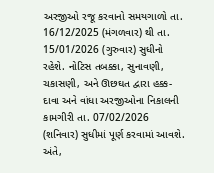અરજીઓ રજૂ કરવાનો સમયગાળો તા. 16/12/2025 (મંગળવાર) થી તા. 15/01/2026 (ગુરુવાર) સુધીનો રહેશે. નોટિસ તબક્કા, સુનાવણી, ચકાસણી, અને ઊછઘત દ્વારા હક્ક-દાવા અને વાંધા અરજીઓના નિકાલની કામગીરી તા. 07/02/2026 (શનિવાર) સુધીમાં પૂર્ણ કરવામાં આવશે. અંતે,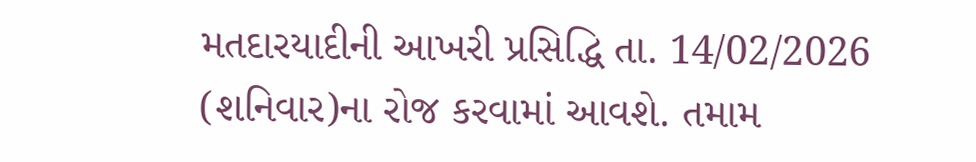મતદારયાદીની આખરી પ્રસિદ્ધિ તા. 14/02/2026 (શનિવાર)ના રોજ કરવામાં આવશે. તમામ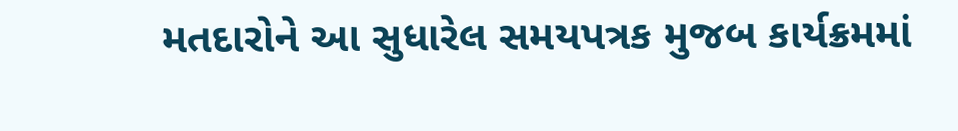મતદારોને આ સુધારેલ સમયપત્રક મુજબ કાર્યક્રમમાં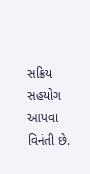સક્રિય સહયોગ આપવા વિનંતી છે.